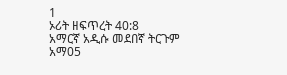1
ኦሪት ዘፍጥረት 40:8
አማርኛ አዲሱ መደበኛ ትርጉም
አማ05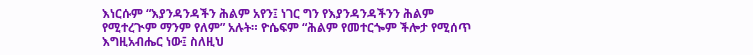እነርሱም “እያንዳንዳችን ሕልም አየን፤ ነገር ግን የእያንዳንዳችንን ሕልም የሚተረጒም ማንም የለም” አሉት። ዮሴፍም “ሕልም የመተርጐም ችሎታ የሚሰጥ እግዚአብሔር ነው፤ ስለዚህ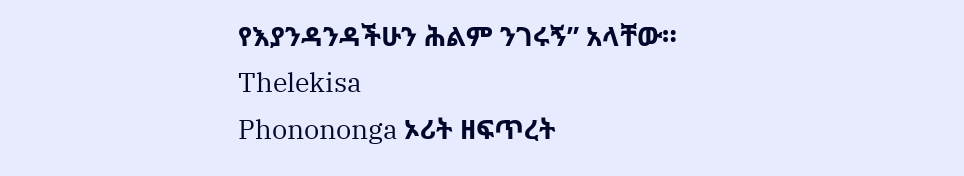የእያንዳንዳችሁን ሕልም ንገሩኝ” አላቸው።
Thelekisa
Phonononga ኦሪት ዘፍጥረት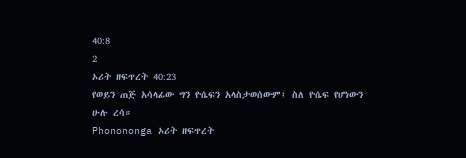40:8
2
ኦሪት ዘፍጥረት 40:23
የወይን ጠጅ አሳላፊው ግን ዮሴፍን አላስታወሰውም፤ ስለ ዮሴፍ የሆነውን ሁሉ ረሳ።
Phonononga ኦሪት ዘፍጥረት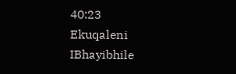40:23
Ekuqaleni
IBhayibhile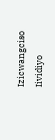Izicwangciso
Iividiyo